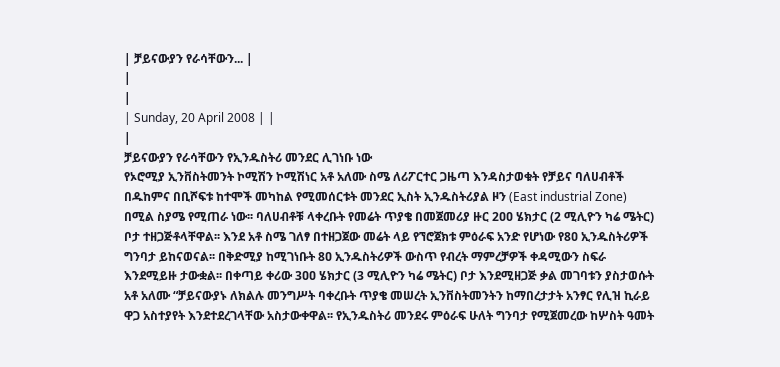| ቻይናውያን የራሳቸውን... |
|
|
| Sunday, 20 April 2008 | |
|
ቻይናውያን የራሳቸውን የኢንዱስትሪ መንደር ሊገነቡ ነው
የኦሮሚያ ኢንቨስትመንት ኮሚሽን ኮሚሽነር አቶ አለሙ ስሜ ለሪፖርተር ጋዜጣ እንዳስታወቁት የቻይና ባለሀብቶች በዱከምና በቢሾፍቱ ከተሞች መካከል የሚመሰርቱት መንደር ኢስት ኢንዱስትሪያል ዞን (East industrial Zone) በሚል ስያሜ የሚጠራ ነው፡፡ ባለሀብቶቹ ላቀረቡት የመሬት ጥያቄ በመጀመሪያ ዙር 2ዐዐ ሄክታር (2 ሚሊዮን ካሬ ሜትር) ቦታ ተዘጋጅቶላቸዋል፡፡ እንደ አቶ ስሜ ገለፃ በተዘጋጀው መሬት ላይ የኘሮጀክቱ ምዕራፍ አንድ የሆነው የ8ዐ ኢንዱስትሪዎች ግንባታ ይከናወናል፡፡ በቅድሚያ ከሚገነቡት 8ዐ ኢንዱስትሪዎች ውስጥ የብረት ማምረቻዎች ቀዳሚውን ስፍራ እንደሚይዙ ታውቋል፡፡ በቀጣይ ቀሪው 3ዐዐ ሄክታር (3 ሚሊዮን ካሬ ሜትር) ቦታ እንደሚዘጋጅ ቃል መገባቱን ያስታወሱት አቶ አለሙ “ቻይናውያኑ ለክልሉ መንግሥት ባቀረቡት ጥያቄ መሠረት ኢንቨስትመንትን ከማበረታታት አንፃር የሊዝ ኪራይ ዋጋ አስተያየት እንደተደረገላቸው አስታውቀዋል፡፡ የኢንዱስትሪ መንደሩ ምዕራፍ ሁለት ግንባታ የሚጀመረው ከሦስት ዓመት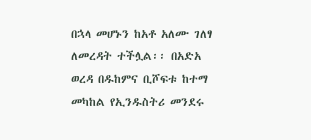በኋላ መሆኑን ከአቶ አለሙ ገለፃ ለመረዳት ተችሏል፡፡ በአድአ ወረዳ በዱከምና ቢሾፍቱ ከተማ መካከል የኢንዱስትሪ መንደሩ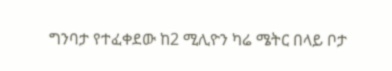ግንባታ የተፈቀደው ከ2 ሚሊዮን ካሬ ሜትር በላይ ቦታ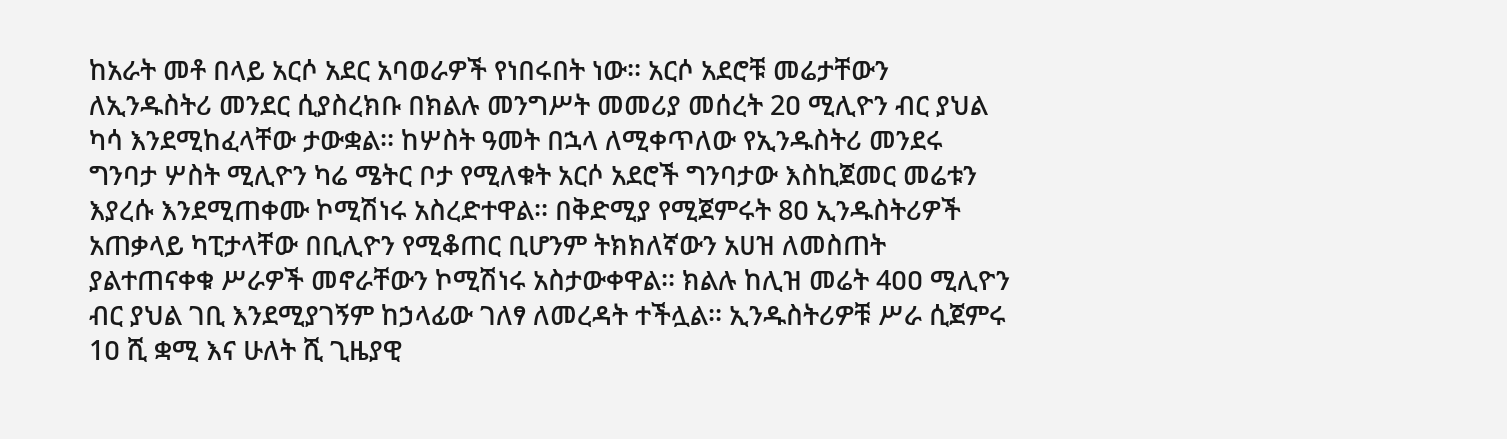ከአራት መቶ በላይ አርሶ አደር አባወራዎች የነበሩበት ነው፡፡ አርሶ አደሮቹ መሬታቸውን ለኢንዱስትሪ መንደር ሲያስረክቡ በክልሉ መንግሥት መመሪያ መሰረት 2ዐ ሚሊዮን ብር ያህል ካሳ እንደሚከፈላቸው ታውቋል፡፡ ከሦስት ዓመት በኋላ ለሚቀጥለው የኢንዱስትሪ መንደሩ ግንባታ ሦስት ሚሊዮን ካሬ ሜትር ቦታ የሚለቁት አርሶ አደሮች ግንባታው እስኪጀመር መሬቱን እያረሱ እንደሚጠቀሙ ኮሚሽነሩ አስረድተዋል፡፡ በቅድሚያ የሚጀምሩት 8ዐ ኢንዱስትሪዎች አጠቃላይ ካፒታላቸው በቢሊዮን የሚቆጠር ቢሆንም ትክክለኛውን አሀዝ ለመስጠት ያልተጠናቀቁ ሥራዎች መኖራቸውን ኮሚሽነሩ አስታውቀዋል፡፡ ክልሉ ከሊዝ መሬት 4ዐዐ ሚሊዮን ብር ያህል ገቢ እንደሚያገኝም ከኃላፊው ገለፃ ለመረዳት ተችሏል፡፡ ኢንዱስትሪዎቹ ሥራ ሲጀምሩ 1ዐ ሺ ቋሚ እና ሁለት ሺ ጊዜያዊ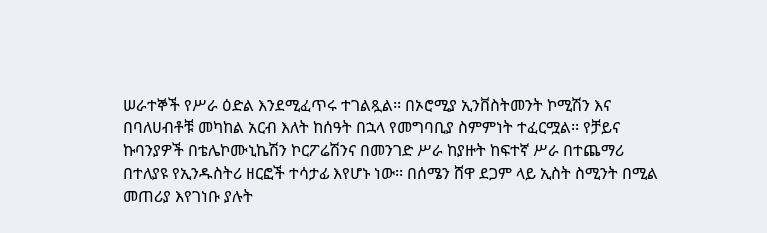ሠራተኞች የሥራ ዕድል እንደሚፈጥሩ ተገልጿል፡፡ በኦሮሚያ ኢንቨስትመንት ኮሚሽን እና በባለሀብቶቹ መካከል አርብ እለት ከሰዓት በኋላ የመግባቢያ ስምምነት ተፈርሟል፡፡ የቻይና ኩባንያዎች በቴሌኮሙኒኬሽን ኮርፖሬሽንና በመንገድ ሥራ ከያዙት ከፍተኛ ሥራ በተጨማሪ በተለያዩ የኢንዱስትሪ ዘርፎች ተሳታፊ እየሆኑ ነው፡፡ በሰሜን ሸዋ ደጋም ላይ ኢስት ስሚንት በሚል መጠሪያ እየገነቡ ያሉት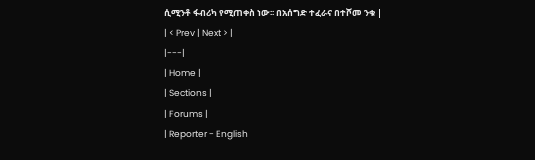ሲሚንቶ ፋብሪካ የሚጠቀስ ነው፡፡ በአሰግድ ተፈራና በተሾመ ንቁ |
| < Prev | Next > |
|---|
| Home |
| Sections |
| Forums |
| Reporter - English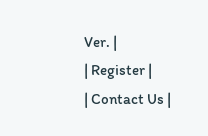Ver. |
| Register |
| Contact Us |